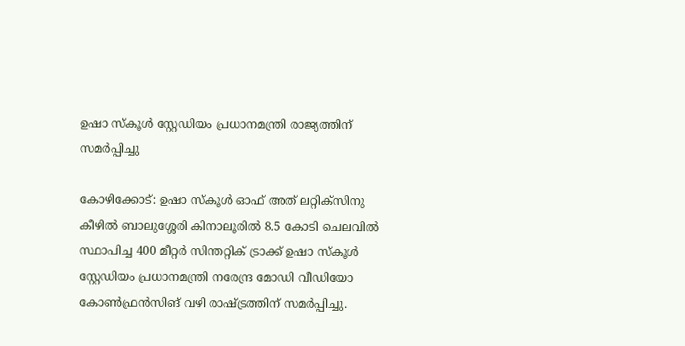ഉഷാ സ്‌കൂള്‍ സ്റ്റേഡിയം പ്രധാനമന്ത്രി രാജ്യത്തിന് സമര്‍പ്പിച്ചു

കോഴിക്കോട്: ഉഷാ സ്‌കൂള്‍ ഓഫ് അത് ലറ്റിക്‌സിനു കീഴില്‍ ബാലുശ്ശേരി കിനാലൂരില്‍ 8.5 കോടി ചെലവില്‍ സ്ഥാപിച്ച 400 മീറ്റര്‍ സിന്തറ്റിക് ട്രാക്ക് ഉഷാ സ്‌കൂള്‍ സ്റ്റേഡിയം പ്രധാനമന്ത്രി നരേന്ദ്ര മോഡി വീഡിയോ കോണ്‍ഫ്രന്‍സിങ് വഴി രാഷ്ട്രത്തിന് സമര്‍പ്പിച്ചു.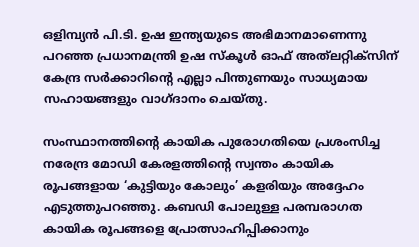ഒളിമ്പ്യന്‍ പി.ടി. ഉഷ ഇന്ത്യയുടെ അഭിമാനമാണെന്നു പറഞ്ഞ പ്രധാനമന്ത്രി ഉഷ സ്‌കൂള്‍ ഓഫ് അത്‌ലറ്റിക്‌സിന് കേന്ദ്ര സര്‍ക്കാറിന്റെ എല്ലാ പിന്തുണയും സാധ്യമായ സഹായങ്ങളും വാഗ്ദാനം ചെയ്തു.

സംസ്ഥാനത്തിന്റെ കായിക പുരോഗതിയെ പ്രശംസിച്ച നരേന്ദ്ര മോഡി കേരളത്തിന്റെ സ്വന്തം കായിക രൂപങ്ങളായ ‘കുട്ടിയും കോലും’ കളരിയും അദ്ദേഹം എടുത്തുപറഞ്ഞു. കബഡി പോലുള്ള പരമ്പരാഗത കായിക രൂപങ്ങളെ പ്രോത്സാഹിപ്പിക്കാനും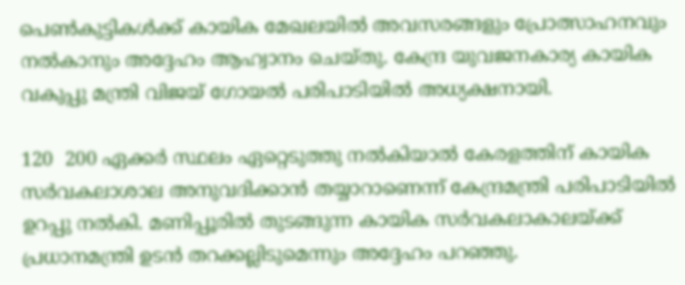പെണ്‍കുട്ടികള്‍ക്ക് കായിക മേഖലയില്‍ അവസരങ്ങളും പ്രോത്സാഹനവും നല്‍കാനും അദ്ദേഹം ആഹ്വാനം ചെയ്തു. കേന്ദ്ര യുവജനകാര്യ കായിക വകുപ്പു മന്ത്രി വിജയ് ഗോയല്‍ പരിപാടിയില്‍ അധ്യക്ഷനായി.

120  200 ഏക്കര്‍ സ്ഥലം ഏറ്റെടുത്തു നല്‍കിയാല്‍ കേരളത്തിന് കായിക സര്‍വകലാശാല അനുവദിക്കാന്‍ തയ്യാറാണെന്ന് കേന്ദ്രമന്ത്രി പരിപാടിയില്‍ ഉറപ്പു നല്‍കി. മണിപ്പൂരില്‍ തുടങ്ങുന്ന കായിക സര്‍വകലാകാലയ്ക്ക് പ്രധാനമന്ത്രി ഉടന്‍ തറക്കല്ലിടുമെന്നും അദ്ദേഹം പറഞ്ഞു.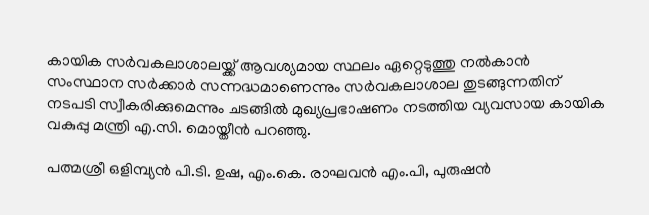കായിക സര്‍വകലാശാലയ്ക്ക് ആവശ്യമായ സ്ഥലം ഏറ്റെടുത്തു നല്‍കാന്‍ സംസ്ഥാന സര്‍ക്കാര്‍ സന്നദ്ധമാണെന്നും സര്‍വകലാശാല തുടങ്ങുന്നതിന് നടപടി സ്വീകരിക്കുമെന്നും ചടങ്ങില്‍ മുഖ്യപ്രഭാഷണം നടത്തിയ വ്യവസായ കായിക വകുപ്പു മന്ത്രി എ.സി. മൊയ്തീന്‍ പറഞ്ഞു.

പത്മശ്രീ ഒളിമ്പ്യന്‍ പി.ടി. ഉഷ, എം.കെ. രാഘവന്‍ എം.പി, പുരുഷന്‍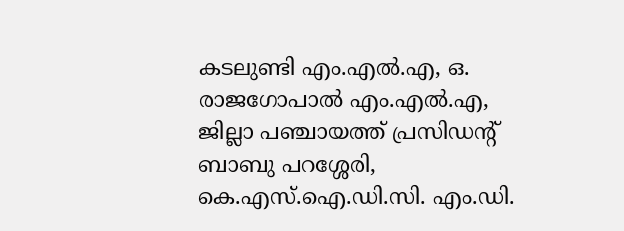കടലുണ്ടി എം.എല്‍.എ, ഒ. രാജഗോപാല്‍ എം.എല്‍.എ, ജില്ലാ പഞ്ചായത്ത് പ്രസിഡന്റ് ബാബു പറശ്ശേരി, കെ.എസ്.ഐ.ഡി.സി. എം.ഡി.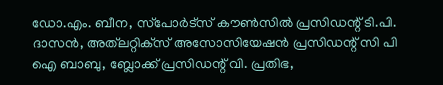ഡോ.എം. ബീന, സ്‌പോര്‍ട്‌സ് കൗണ്‍സില്‍ പ്രസിഡന്റ് ടി.പി. ദാസന്‍, അത്‌ലറ്റിക്‌സ് അസോസിയേഷന്‍ പ്രസിഡന്റ് സി പി ഐ ബാബു, ബ്ലോക്ക് പ്രസിഡന്റ് വി. പ്രതിഭ,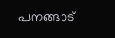പനങ്ങാട്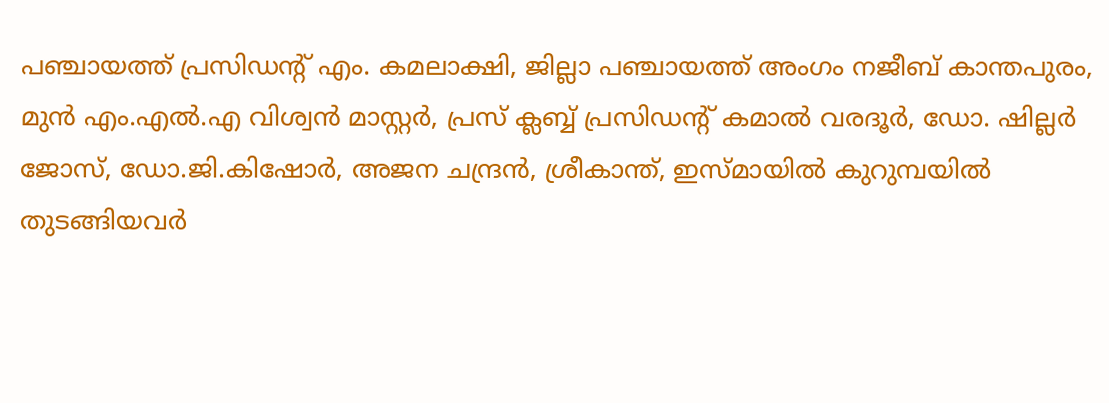പഞ്ചായത്ത് പ്രസിഡന്റ് എം. കമലാക്ഷി, ജില്ലാ പഞ്ചായത്ത് അംഗം നജീബ് കാന്തപുരം, മുന്‍ എം.എല്‍.എ വിശ്വന്‍ മാസ്റ്റര്‍, പ്രസ് ക്ലബ്ബ് പ്രസിഡന്റ് കമാല്‍ വരദൂര്‍, ഡോ. ഷില്ലര്‍ ജോസ്, ഡോ.ജി.കിഷോര്‍, അജന ചന്ദ്രന്‍, ശ്രീകാന്ത്, ഇസ്മായില്‍ കുറുമ്പയില്‍ തുടങ്ങിയവര്‍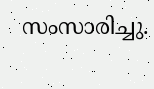സംസാരിച്ചു.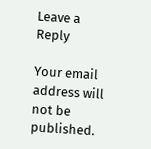Leave a Reply

Your email address will not be published.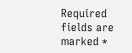Required fields are marked *